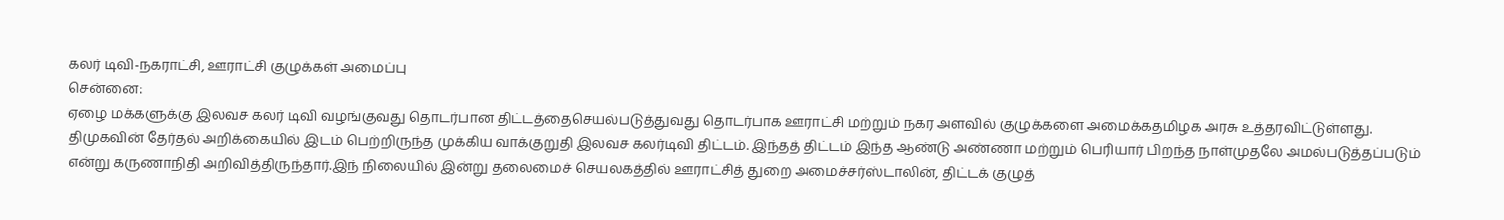கலர் டிவி-நகராட்சி, ஊராட்சி குழுக்கள் அமைப்பு
சென்னை:
ஏழை மக்களுக்கு இலவச கலர் டிவி வழங்குவது தொடர்பான திட்டத்தைசெயல்படுத்துவது தொடர்பாக ஊராட்சி மற்றும் நகர அளவில் குழுக்களை அமைக்கதமிழக அரசு உத்தரவிட்டுள்ளது.
திமுகவின் தேர்தல் அறிக்கையில் இடம் பெற்றிருந்த முக்கிய வாக்குறுதி இலவச கலர்டிவி திட்டம். இந்தத் திட்டம் இந்த ஆண்டு அண்ணா மற்றும் பெரியார் பிறந்த நாள்முதலே அமல்படுத்தப்படும் என்று கருணாநிதி அறிவித்திருந்தார்.இந் நிலையில் இன்று தலைமைச் செயலகத்தில் ஊராட்சித் துறை அமைச்சர்ஸ்டாலின், திட்டக் குழுத்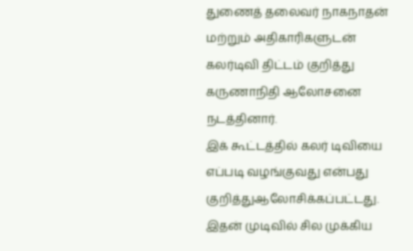துணைத் தலைவர் நாகநாதன் மற்றும் அதிகாரிகளுடன் கலர்டிவி திட்டம் குறித்து கருணாநிதி ஆலோசனை நடத்தினார்.
இக் கூட்டத்தில் கலர் டிவியை எப்படி வழங்குவது என்பது குறித்துஆலோசிக்கப்பட்டது. இதன் முடிவில் சில முக்கிய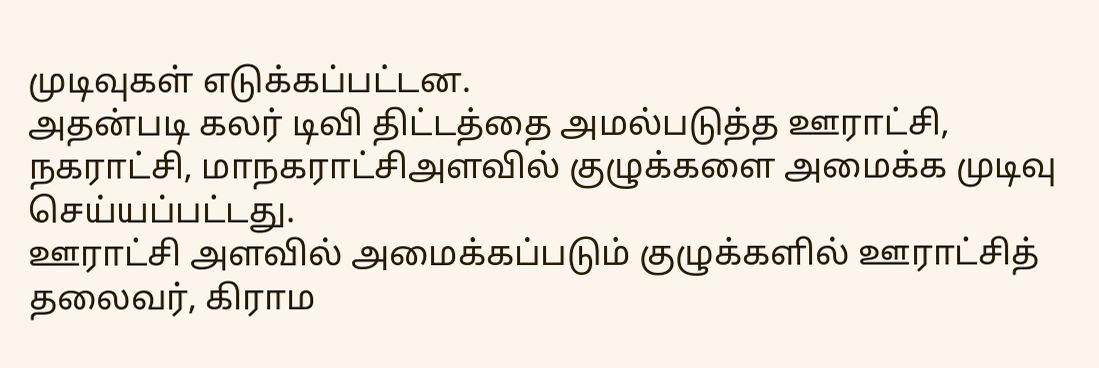முடிவுகள் எடுக்கப்பட்டன.
அதன்படி கலர் டிவி திட்டத்தை அமல்படுத்த ஊராட்சி, நகராட்சி, மாநகராட்சிஅளவில் குழுக்களை அமைக்க முடிவு செய்யப்பட்டது.
ஊராட்சி அளவில் அமைக்கப்படும் குழுக்களில் ஊராட்சித் தலைவர், கிராம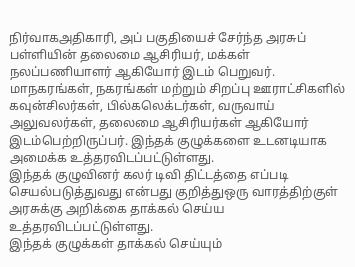நிர்வாகஅதிகாரி, அப் பகுதியைச் சேர்ந்த அரசுப் பள்ளியின் தலைமை ஆசிரியர், மக்கள் நலப்பணியாளர் ஆகியோர் இடம் பெறுவர்.
மாநகரங்கள், நகரங்கள் மற்றும் சிறப்பு ஊராட்சிகளில் கவுன்சிலர்கள், பில்கலெக்டர்கள், வருவாய் அலுவலர்கள், தலைமை ஆசிரியர்கள் ஆகியோர் இடம்பெற்றிருப்பர். இந்தக் குழுக்களை உடனடியாக அமைக்க உத்தரவிடப்பட்டுள்ளது.
இந்தக் குழுவினர் கலர் டிவி திட்டத்தை எப்படி செயல்படுத்துவது என்பது குறித்துஒரு வாரத்திற்குள் அரசுக்கு அறிக்கை தாக்கல் செய்ய உத்தரவிடப்பட்டுள்ளது.
இந்தக் குழுக்கள் தாக்கல் செய்யும்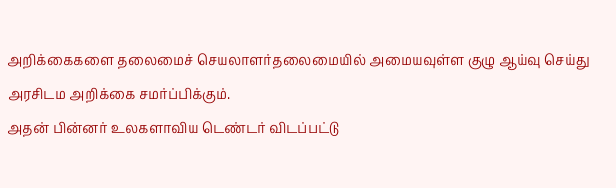அறிக்கைகளை தலைமைச் செயலாளர்தலைமையில் அமையவுள்ள குழு ஆய்வு செய்து அரசிடம அறிக்கை சமர்ப்பிக்கும்.
அதன் பின்னர் உலகளாவிய டெண்டர் விடப்பட்டு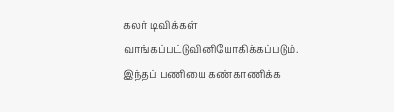கலர் டிவிக்கள் வாங்கப்பட்டுவினியோகிக்கப்படும். இந்தப் பணியை கண்காணிக்க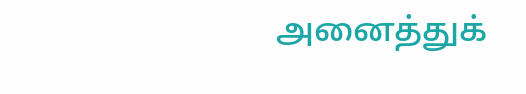அனைத்துக்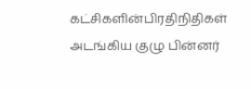கட்சிகளின்பிரதிநிதிகள் அடங்கிய குழு பின்னர்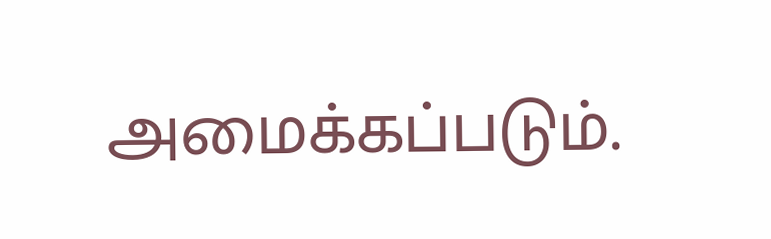அமைக்கப்படும்.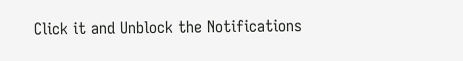Click it and Unblock the Notifications